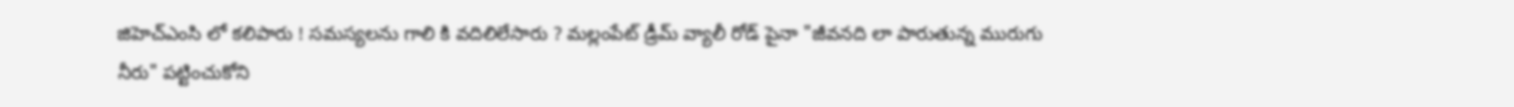జిహెచ్ఎంసి లో కలిపారు ! సమస్యలను గాలి కి వదిలిలేసారు ? మల్లంపేట్ డ్రీమ్ వ్యాలీ రోడ్ పైనా "జీవనది లా పారుతున్న మురుగు నీరు" పట్టించుకోని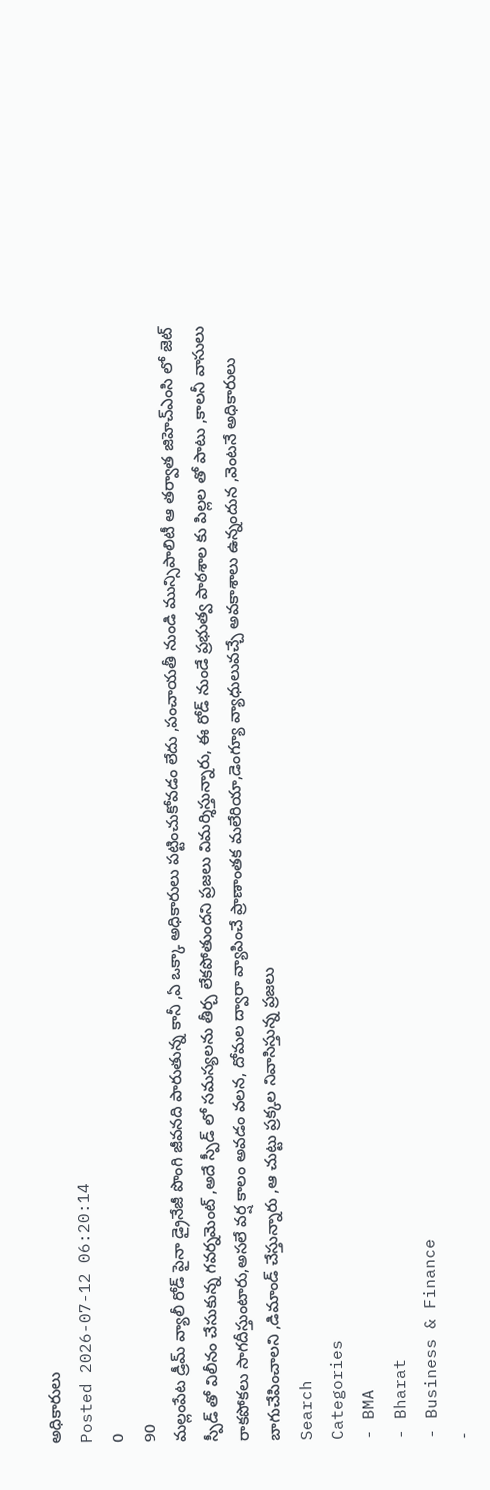అధికారులు
Posted 2026-07-12 06:20:14
0
90
మల్లంపేట డ్రీమ్ వ్యాలీ రోడ్ పైనా డ్రైనేజీ పొంగి జీవనది పారుతున్న కానీ ,ఏ ఒక్కా అధికారులు పట్టించుకోవడం లేదు ,పంచాయతీ నుండి మున్సిపాలిటీ ఆ తర్వాత జిహెచ్ఎంసి లో జెట్ స్పీడ్ తో విలీనం చేసుకున్న గవర్నమెంట్ ,అదే స్పీడ్ లో సమస్యలను తీర్చ లేకపోతుందని ప్రజలు విమర్శిస్తున్నారు, ఈ రోడ్ నుండే ప్రభుత్వ పాఠశాల కు పిల్లల తో పాటు ,కాలనీ వాసులు రాకపోకలు సాగదీస్తుంటారు,అసలే వర్ష కాలం అవడం వలన, దోమల ద్వారా వ్యాపించే ప్రాణాంతక మలేరియా,డెంగ్యూ వ్యాధులువచ్చే అవకాశాలు ఉన్నందున ,వెంటనే అధికారులు బాగుచేపించాలని ,డిమాండ్ చేస్తున్నారు ,ఆ చుట్టు ప్రక్కల నివాసిస్తున్న ప్రజలు
Search
Categories
- BMA
- Bharat
- Business & Finance
-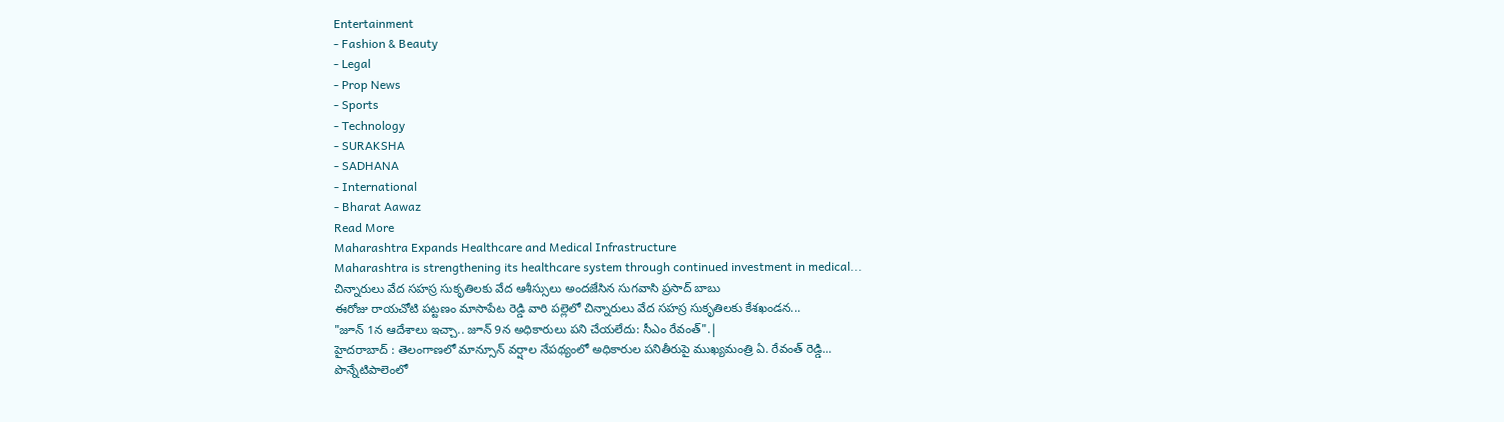Entertainment
- Fashion & Beauty
- Legal
- Prop News
- Sports
- Technology
- SURAKSHA
- SADHANA
- International
- Bharat Aawaz
Read More
Maharashtra Expands Healthcare and Medical Infrastructure
Maharashtra is strengthening its healthcare system through continued investment in medical...
చిన్నారులు వేద సహస్ర సుకృతిలకు వేద ఆశీస్సులు అందజేసిన సుగవాసి ప్రసాద్ బాబు
ఈరోజు రాయచోటి పట్టణం మాసాపేట రెడ్డి వారి పల్లెలో చిన్నారులు వేద సహస్ర సుకృతిలకు కేశఖండన...
"జూన్ 1న ఆదేశాలు ఇచ్చా.. జూన్ 9న అధికారులు పని చేయలేదు: సీఎం రేవంత్".|
హైదరాబాద్ : తెలంగాణలో మాన్సూన్ వర్షాల నేపథ్యంలో అధికారుల పనితీరుపై ముఖ్యమంత్రి ఏ. రేవంత్ రెడ్డి...
పొన్నేటిపాలెంలో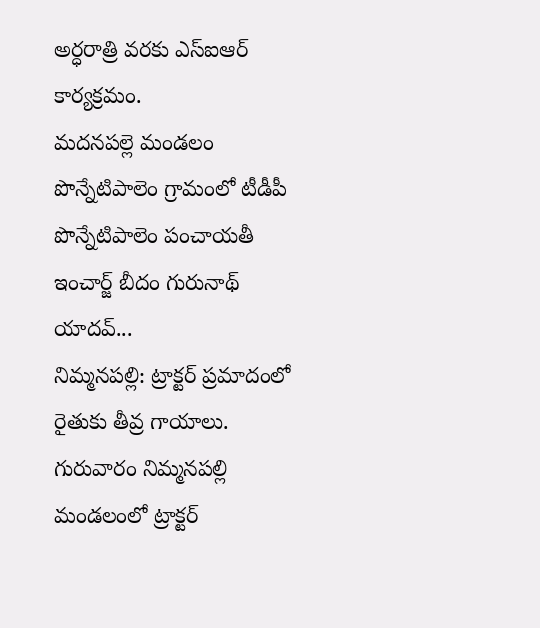అర్ధరాత్రి వరకు ఎస్ఐఆర్ కార్యక్రమం.
మదనపల్లె మండలం పొన్నేటిపాలెం గ్రామంలో టీడీపీ పొన్నేటిపాలెం పంచాయతీ ఇంచార్జ్ బీదం గురునాథ్ యాదవ్...
నిమ్మనపల్లి: ట్రాక్టర్ ప్రమాదంలో రైతుకు తీవ్ర గాయాలు.
గురువారం నిమ్మనపల్లి మండలంలో ట్రాక్టర్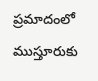ప్రమాదంలో ముస్తూరుకు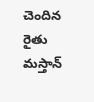చెందిన రైతు మస్తాన్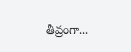తీవ్రంగా...